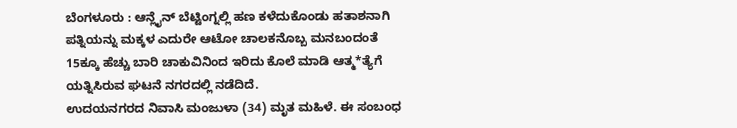ಬೆಂಗಳೂರು : ಆನ್ಲೈನ್ ಬೆಟ್ಟಿಂಗ್ನಲ್ಲಿ ಹಣ ಕಳೆದುಕೊಂಡು ಹತಾಶನಾಗಿ ಪತ್ನಿಯನ್ನು ಮಕ್ಕಳ ಎದುರೇ ಆಟೋ ಚಾಲಕನೊಬ್ಬ ಮನಬಂದಂತೆ 15ಕ್ಕೂ ಹೆಚ್ಚು ಬಾರಿ ಚಾಕುವಿನಿಂದ ಇರಿದು ಕೊಲೆ ಮಾಡಿ ಆತ್ಮ*ತ್ಯೆಗೆ ಯತ್ನಿಸಿರುವ ಘಟನೆ ನಗರದಲ್ಲಿ ನಡೆದಿದೆ.
ಉದಯನಗರದ ನಿವಾಸಿ ಮಂಜುಳಾ (34) ಮೃತ ಮಹಿಳೆ. ಈ ಸಂಬಂಧ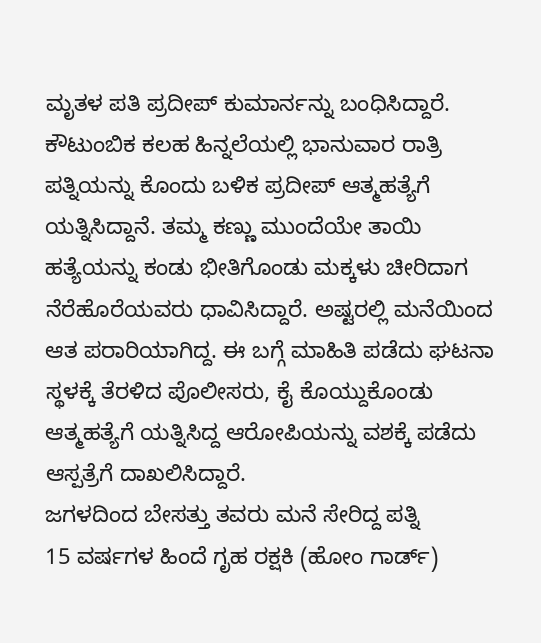ಮೃತಳ ಪತಿ ಪ್ರದೀಪ್ ಕುಮಾರ್ನನ್ನು ಬಂಧಿಸಿದ್ದಾರೆ. ಕೌಟುಂಬಿಕ ಕಲಹ ಹಿನ್ನಲೆಯಲ್ಲಿ ಭಾನುವಾರ ರಾತ್ರಿ ಪತ್ನಿಯನ್ನು ಕೊಂದು ಬಳಿಕ ಪ್ರದೀಪ್ ಆತ್ಮಹತ್ಯೆಗೆ ಯತ್ನಿಸಿದ್ದಾನೆ. ತಮ್ಮ ಕಣ್ಣು ಮುಂದೆಯೇ ತಾಯಿ ಹತ್ಯೆಯನ್ನು ಕಂಡು ಭೀತಿಗೊಂಡು ಮಕ್ಕಳು ಚೀರಿದಾಗ ನೆರೆಹೊರೆಯವರು ಧಾವಿಸಿದ್ದಾರೆ. ಅಷ್ಟರಲ್ಲಿ ಮನೆಯಿಂದ ಆತ ಪರಾರಿಯಾಗಿದ್ದ. ಈ ಬಗ್ಗೆ ಮಾಹಿತಿ ಪಡೆದು ಘಟನಾ ಸ್ಥಳಕ್ಕೆ ತೆರಳಿದ ಪೊಲೀಸರು, ಕೈ ಕೊಯ್ದುಕೊಂಡು ಆತ್ಮಹತ್ಯೆಗೆ ಯತ್ನಿಸಿದ್ದ ಆರೋಪಿಯನ್ನು ವಶಕ್ಕೆ ಪಡೆದು ಆಸ್ಪತ್ರೆಗೆ ದಾಖಲಿಸಿದ್ದಾರೆ.
ಜಗಳದಿಂದ ಬೇಸತ್ತು ತವರು ಮನೆ ಸೇರಿದ್ದ ಪತ್ನಿ
15 ವರ್ಷಗಳ ಹಿಂದೆ ಗೃಹ ರಕ್ಷಕಿ (ಹೋಂ ಗಾರ್ಡ್)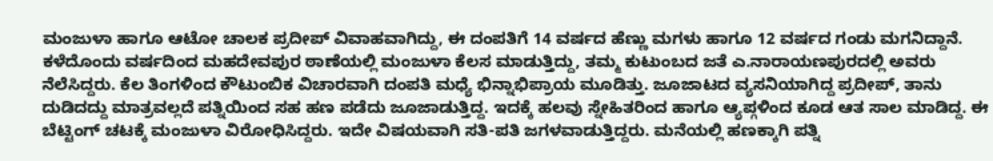ಮಂಜುಳಾ ಹಾಗೂ ಆಟೋ ಚಾಲಕ ಪ್ರದೀಪ್ ವಿವಾಹವಾಗಿದ್ದು, ಈ ದಂಪತಿಗೆ 14 ವರ್ಷದ ಹೆಣ್ಣು ಮಗಳು ಹಾಗೂ 12 ವರ್ಷದ ಗಂಡು ಮಗನಿದ್ದಾನೆ. ಕಳೆದೊಂದು ವರ್ಷದಿಂದ ಮಹದೇವಪುರ ಠಾಣೆಯಲ್ಲಿ ಮಂಜುಳಾ ಕೆಲಸ ಮಾಡುತ್ತಿದ್ದು, ತಮ್ಮ ಕುಟುಂಬದ ಜತೆ ಎ.ನಾರಾಯಣಪುರದಲ್ಲಿ ಅವರು ನೆಲೆಸಿದ್ದರು. ಕೆಲ ತಿಂಗಳಿಂದ ಕೌಟುಂಬಿಕ ವಿಚಾರವಾಗಿ ದಂಪತಿ ಮಧ್ಯೆ ಭಿನ್ನಾಭಿಪ್ರಾಯ ಮೂಡಿತ್ತು. ಜೂಜಾಟದ ವ್ಯಸನಿಯಾಗಿದ್ದ ಪ್ರದೀಪ್, ತಾನು ದುಡಿದದ್ದು ಮಾತ್ರವಲ್ಲದೆ ಪತ್ನಿಯಿಂದ ಸಹ ಹಣ ಪಡೆದು ಜೂಜಾಡುತ್ತಿದ್ದ. ಇದಕ್ಕೆ ಹಲವು ಸ್ನೇಹಿತರಿಂದ ಹಾಗೂ ಆ್ಯಪ್ಗಳಿಂದ ಕೂಡ ಆತ ಸಾಲ ಮಾಡಿದ್ದ. ಈ ಬೆಟ್ಟಿಂಗ್ ಚಟಕ್ಕೆ ಮಂಜುಳಾ ವಿರೋಧಿಸಿದ್ದರು. ಇದೇ ವಿಷಯವಾಗಿ ಸತಿ-ಪತಿ ಜಗಳವಾಡುತ್ತಿದ್ದರು. ಮನೆಯಲ್ಲಿ ಹಣಕ್ಕಾಗಿ ಪತ್ನಿ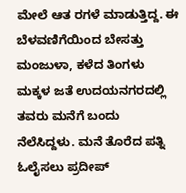ಮೇಲೆ ಆತ ರಗಳೆ ಮಾಡುತ್ತಿದ್ದ. ಈ ಬೆಳವಣಿಗೆಯಿಂದ ಬೇಸತ್ತು ಮಂಜುಳಾ, ಕಳೆದ ತಿಂಗಳು ಮಕ್ಕಳ ಜತೆ ಉದಯನಗರದಲ್ಲಿ ತವರು ಮನೆಗೆ ಬಂದು ನೆಲೆಸಿದ್ದಳು. ಮನೆ ತೊರೆದ ಪತ್ನಿ ಓಲೈಸಲು ಪ್ರದೀಪ್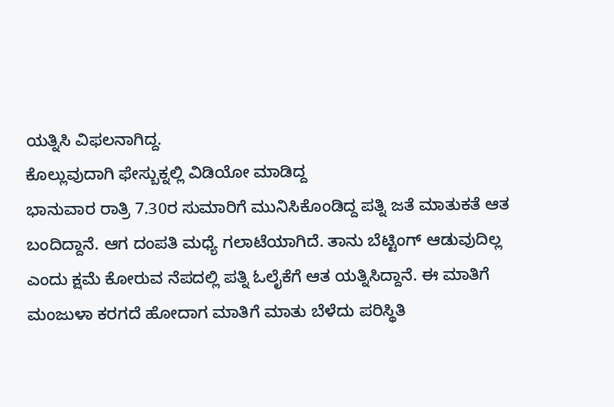ಯತ್ನಿಸಿ ವಿಫಲನಾಗಿದ್ದ.
ಕೊಲ್ಲುವುದಾಗಿ ಫೇಸ್ಬುಕ್ನಲ್ಲಿ ವಿಡಿಯೋ ಮಾಡಿದ್ದ
ಭಾನುವಾರ ರಾತ್ರಿ 7.30ರ ಸುಮಾರಿಗೆ ಮುನಿಸಿಕೊಂಡಿದ್ದ ಪತ್ನಿ ಜತೆ ಮಾತುಕತೆ ಆತ ಬಂದಿದ್ದಾನೆ. ಆಗ ದಂಪತಿ ಮಧ್ಯೆ ಗಲಾಟೆಯಾಗಿದೆ. ತಾನು ಬೆಟ್ಟಿಂಗ್ ಆಡುವುದಿಲ್ಲ ಎಂದು ಕ್ಷಮೆ ಕೋರುವ ನೆಪದಲ್ಲಿ ಪತ್ನಿ ಓಲೈಕೆಗೆ ಆತ ಯತ್ನಿಸಿದ್ದಾನೆ. ಈ ಮಾತಿಗೆ ಮಂಜುಳಾ ಕರಗದೆ ಹೋದಾಗ ಮಾತಿಗೆ ಮಾತು ಬೆಳೆದು ಪರಿಸ್ಥಿತಿ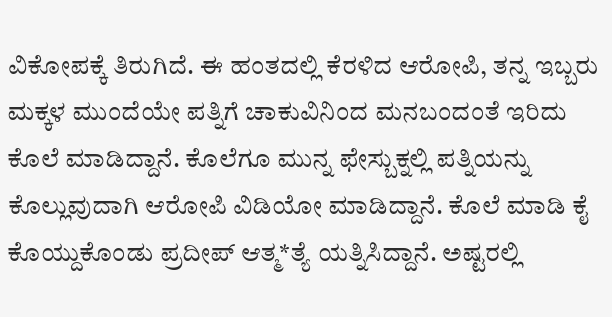ವಿಕೋಪಕ್ಕೆ ತಿರುಗಿದೆ. ಈ ಹಂತದಲ್ಲಿ ಕೆರಳಿದ ಆರೋಪಿ, ತನ್ನ ಇಬ್ಬರು ಮಕ್ಕಳ ಮುಂದೆಯೇ ಪತ್ನಿಗೆ ಚಾಕುವಿನಿಂದ ಮನಬಂದಂತೆ ಇರಿದು ಕೊಲೆ ಮಾಡಿದ್ದಾನೆ. ಕೊಲೆಗೂ ಮುನ್ನ ಫೇಸ್ಬುಕ್ನಲ್ಲಿ ಪತ್ನಿಯನ್ನು ಕೊಲ್ಲುವುದಾಗಿ ಆರೋಪಿ ವಿಡಿಯೋ ಮಾಡಿದ್ದಾನೆ. ಕೊಲೆ ಮಾಡಿ ಕೈ ಕೊಯ್ದುಕೊಂಡು ಪ್ರದೀಪ್ ಆತ್ಮ*ತ್ಯೆ ಯತ್ನಿಸಿದ್ದಾನೆ. ಅಷ್ಟರಲ್ಲಿ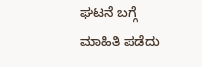ಘಟನೆ ಬಗ್ಗೆ ಮಾಹಿತಿ ಪಡೆದು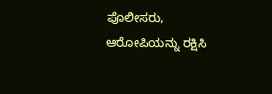ಪೊಲೀಸರು, ಆರೋಪಿಯನ್ನು ರಕ್ಷಿಸಿ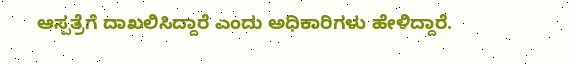ಆಸ್ಪತ್ರೆಗೆ ದಾಖಲಿಸಿದ್ದಾರೆ ಎಂದು ಅಧಿಕಾರಿಗಳು ಹೇಳಿದ್ದಾರೆ.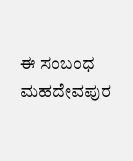ಈ ಸಂಬಂಧ ಮಹದೇವಪುರ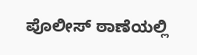ಪೊಲೀಸ್ ಠಾಣೆಯಲ್ಲಿ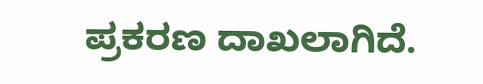ಪ್ರಕರಣ ದಾಖಲಾಗಿದೆ.